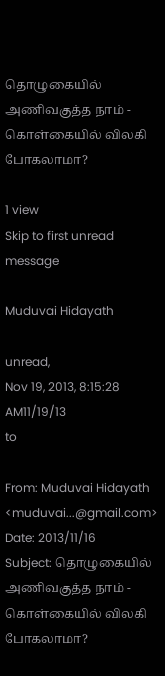தொழுகையில் அணிவகுத்த நாம் - கொள்கையில் விலகி போகலாமா?

1 view
Skip to first unread message

Muduvai Hidayath

unread,
Nov 19, 2013, 8:15:28 AM11/19/13
to

From: Muduvai Hidayath <muduvai...@gmail.com>
Date: 2013/11/16
Subject: தொழுகையில் அணிவகுத்த நாம் - கொள்கையில் விலகி போகலாமா?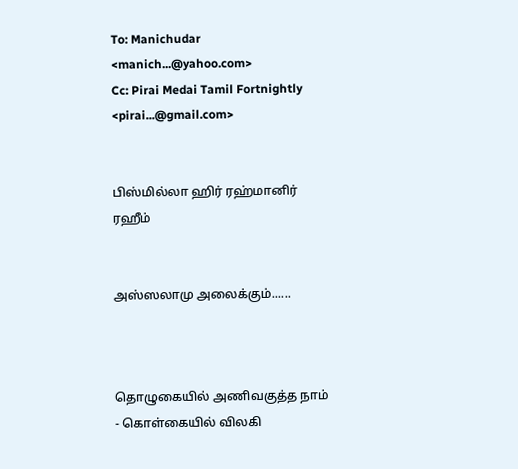To: Manichudar <manich...@yahoo.com>
Cc: Pirai Medai Tamil Fortnightly <pirai...@gmail.com>


பிஸ்மில்லா ஹிர் ரஹ்மானிர் ரஹீம்


அஸ்ஸலாமு அலைக்கும்......



தொழுகையில் அணிவகுத்த நாம் - கொள்கையில் விலகி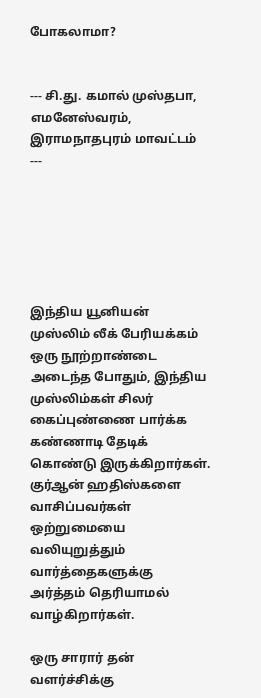போகலாமா?


--- சி.து. கமால் முஸ்தபா, எமனேஸ்வரம், இராமநாதபுரம் மாவட்டம்  ---






இந்திய யூனியன் முஸ்லிம் லீக் பேரியக்கம் ஒரு நூற்றாண்டை அடைந்த போதும், இந்திய முஸ்லிம்கள் சிலர் கைப்புண்ணை பார்க்க கண்ணாடி தேடிக் கொண்டு இருக்கிறார்கள். குர்ஆன் ஹதிஸ்களை வாசிப்பவர்கள் ஒற்றுமையை வலியுறுத்தும் வார்த்தைகளுக்கு அர்த்தம் தெரியாமல் வாழ்கிறார்கள்.

ஒரு சாரார் தன் வளர்ச்சிக்கு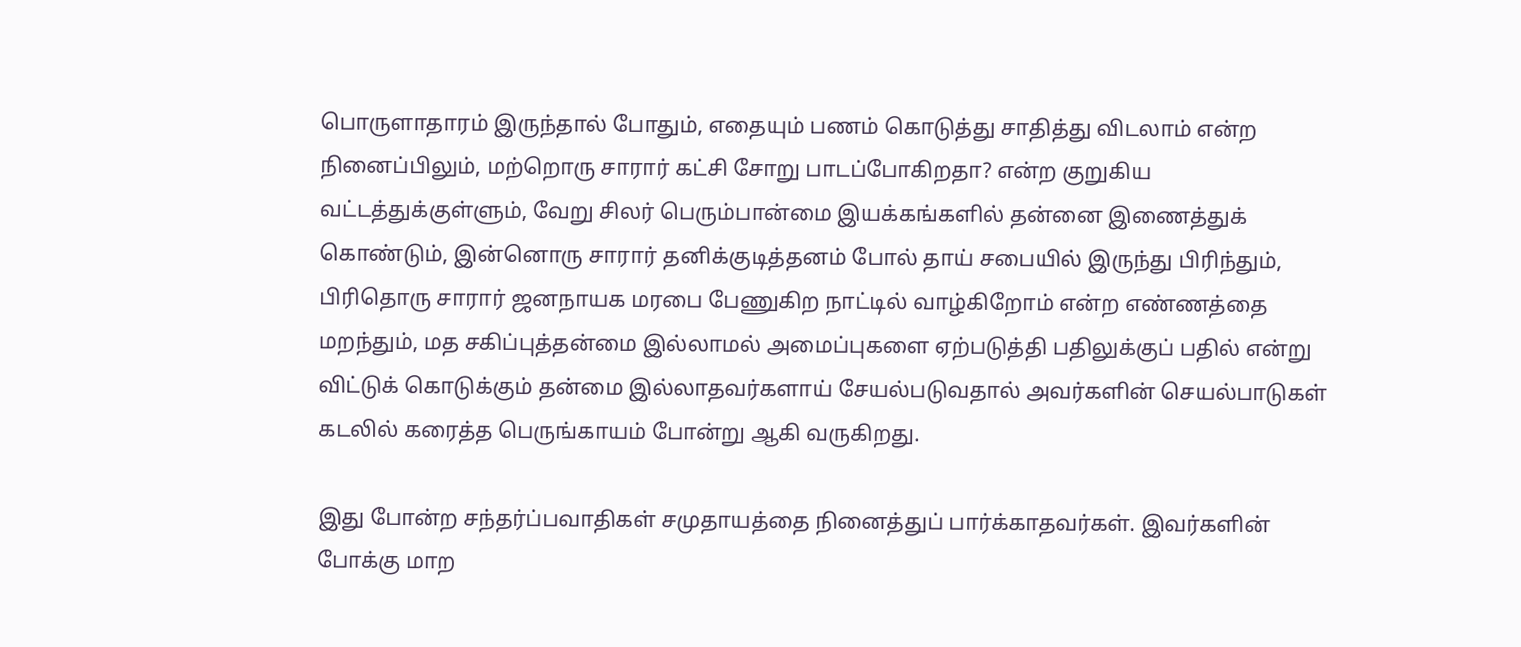பொருளாதாரம் இருந்தால் போதும், எதையும் பணம் கொடுத்து சாதித்து விடலாம் என்ற நினைப்பிலும், மற்றொரு சாரார் கட்சி சோறு பாடப்போகிறதா? என்ற குறுகிய வட்டத்துக்குள்ளும், வேறு சிலர் பெரும்பான்மை இயக்கங்களில் தன்னை இணைத்துக் கொண்டும், இன்னொரு சாரார் தனிக்குடித்தனம் போல் தாய் சபையில் இருந்து பிரிந்தும், பிரிதொரு சாரார் ஜனநாயக மரபை பேணுகிற நாட்டில் வாழ்கிறோம் என்ற எண்ணத்தை மறந்தும், மத சகிப்புத்தன்மை இல்லாமல் அமைப்புகளை ஏற்படுத்தி பதிலுக்குப் பதில் என்று விட்டுக் கொடுக்கும் தன்மை இல்லாதவர்களாய் சேயல்படுவதால் அவர்களின் செயல்பாடுகள் கடலில் கரைத்த பெருங்காயம் போன்று ஆகி வருகிறது.

இது போன்ற சந்தர்ப்பவாதிகள் சமுதாயத்தை நினைத்துப் பார்க்காதவர்கள். இவர்களின் போக்கு மாற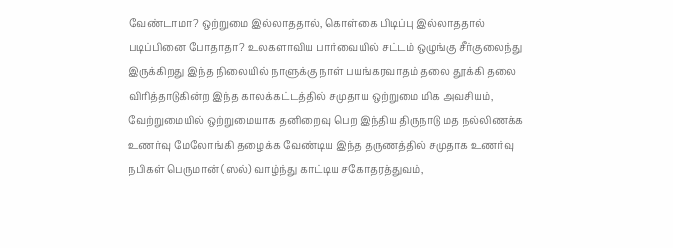வேண்டாமா? ஒற்றுமை இல்லாததால், கொள்கை பிடிப்பு இல்லாததால் படிப்பினை போதாதா? உலகளாவிய பார்வையில் சட்டம் ஒழுங்கு சீர்குலைந்து இருக்கிறது இந்த நிலையில் நாளுக்கு நாள் பயங்கரவாதம் தலை தூக்கி தலை விரித்தாடுகின்ற இந்த காலக்கட்டத்தில் சமுதாய ஒற்றுமை மிக அவசியம், வேற்றுமையில் ஒற்றுமையாக தனிறைவு பெற இந்திய திருநாடு மத நல்லிணக்க உணர்வு மேலோங்கி தழைக்க வேண்டிய இந்த தருணத்தில் சமுதாக உணர்வு நபிகள் பெருமான் (ஸல்) வாழ்ந்து காட்டிய சகோதரத்துவம்,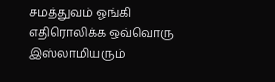சமத்துவம் ஓங்கி எதிரொலிக்க ஒவ்வொரு இஸ்லாமியரும்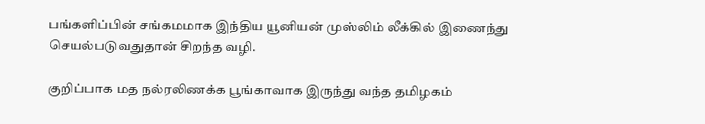பங்களிப்பின் சங்கமமாக இந்திய யூனியன் முஸ்லிம் லீக்கில் இணைந்து செயல்படுவதுதான் சிறந்த வழி.

குறிப்பாக மத நல்ரலிணக்க பூங்காவாக இருந்து வந்த தமிழகம்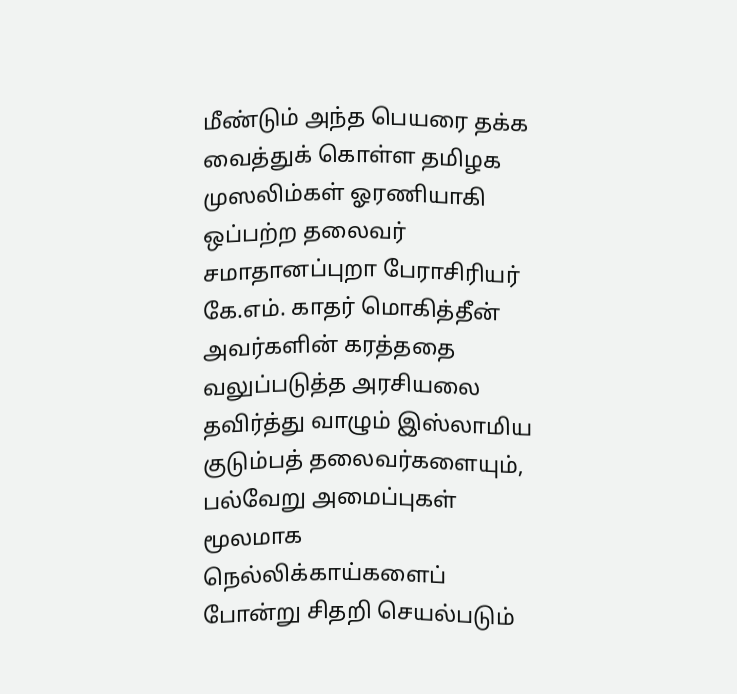மீண்டும் அந்த பெயரை தக்க வைத்துக் கொள்ள தமிழக முஸலிம்கள் ஓரணியாகி ஒப்பற்ற தலைவர் சமாதானப்புறா பேராசிரியர் கே.எம். காதர் மொகித்தீன் அவர்களின் கரத்ததை வலுப்படுத்த அரசியலை தவிர்த்து வாழும் இஸ்லாமிய குடும்பத் தலைவர்களையும், பல்வேறு அமைப்புகள் மூலமாக நெல்லிக்காய்களைப் போன்று சிதறி செயல்படும்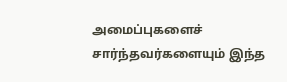அமைப்புகளைச் சார்ந்தவர்களையும் இந்த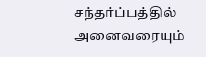சந்தர்ப்பத்தில் அனைவரையும்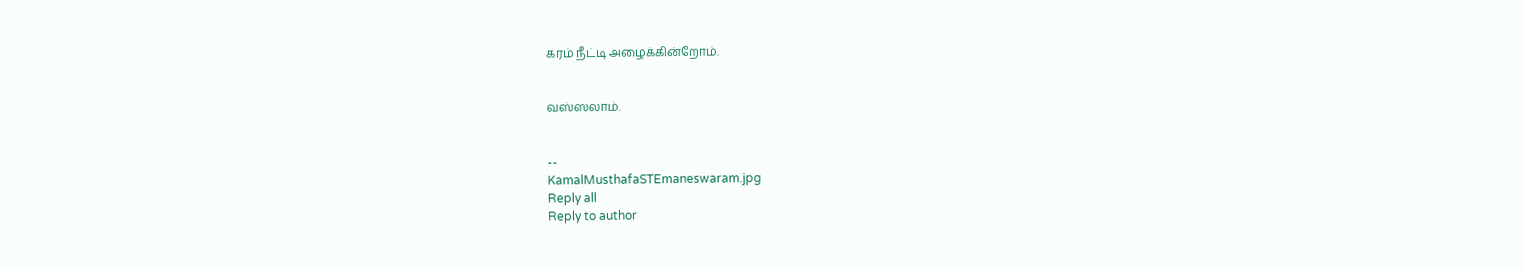கரம் நீட்டி அழைக்கின்றோம்.


வஸ்ஸலாம்.


--
KamalMusthafaSTEmaneswaram.jpg
Reply all
Reply to author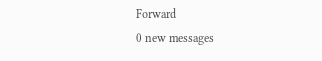Forward
0 new messages